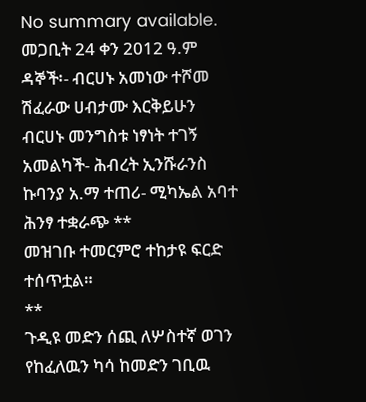No summary available.
መጋቢት 24 ቀን 2012 ዓ.ም ዳኞች፡- ብርሀኑ አመነው ተሾመ ሽፈራው ሀብታሙ እርቅይሁን ብርሀኑ መንግስቱ ነፃነት ተገኝ አመልካች- ሕብረት ኢንሹራንስ ኩባንያ አ.ማ ተጠሪ- ሚካኤል አባተ ሕንፃ ተቋራጭ **
መዝገቡ ተመርምሮ ተከታዩ ፍርድ ተሰጥቷል።
**
ጉዲዩ መድን ሰጪ ለሦስተኛ ወገን የከፈለዉን ካሳ ከመድን ገቢዉ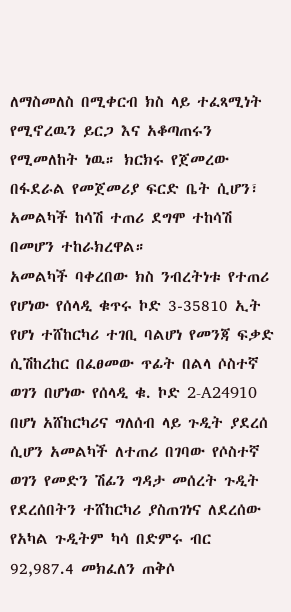ለማስመለስ በሚቀርብ ክስ ላይ ተፈጻሚነት የሚኖረዉን ይርጋ እና አቆጣጠሩን የሚመለከት ነዉ። ክርክሩ የጀመረው በፋደራል የመጀመሪያ ፍርድ ቤት ሲሆን፣ አመልካች ከሳሽ ተጠሪ ደግሞ ተከሳሽ በመሆን ተከራክረዋል።
አመልካች ባቀረበው ክስ ንብረትነቱ የተጠሪ የሆነው የሰላዲ ቁጥሩ ኮድ 3-35810 ኢት የሆነ ተሸከርካሪ ተገቢ ባልሆነ የመንጃ ፍቃድ ሲሽከረከር በፈፀመው ጥፊት በልላ ሶስተኛ ወገን በሆነው የሰላዲ ቁ. ኮድ 2-A24910 በሆነ አሸከርካሪና ግለሰብ ላይ ጉዲት ያደረሰ ሲሆን አመልካች ለተጠሪ በገባው የሶስተኛ ወገን የመድን ሽፊን ግዳታ መሰረት ጉዲት የደረሰበትን ተሸከርካሪ ያስጠገነና ለደረሰው የአካል ጉዲትም ካሳ በድምሩ ብር 92,987.4 መክፈለን ጠቅሶ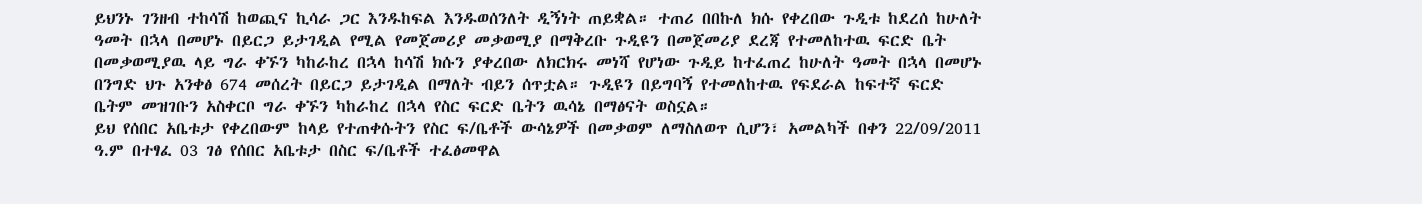ይህንኑ ገንዘብ ተከሳሽ ከወጪና ኪሳራ ጋር እንዱከፍል እንዱወሰንለት ዲኝነት ጠይቋል። ተጠሪ በበኩለ ክሱ የቀረበው ጉዲቱ ከደረሰ ከሁለት ዓመት በኋላ በመሆኑ በይርጋ ይታገዲል የሚል የመጀመሪያ መቃወሚያ በማቅረቡ ጉዲዩን በመጀመሪያ ደረጃ የተመለከተዉ ፍርድ ቤት በመቃወሚያዉ ላይ ግራ ቀኙን ካከራከረ በኋላ ከሳሽ ክሱን ያቀረበው ለክርክሩ መነሻ የሆነው ጉዲይ ከተፈጠረ ከሁለት ዓመት በኋላ በመሆኑ በንግድ ህጉ አንቀፅ 674 መሰረት በይርጋ ይታገዲል በማለት ብይን ሰጥቷል። ጉዲዩን በይግባኝ የተመለከተዉ የፍደራል ከፍተኛ ፍርድ ቤትም መዝገቡን አስቀርቦ ግራ ቀኙን ካከራከረ በኋላ የስር ፍርድ ቤትን ዉሳኔ በማፅናት ወስኗል።
ይህ የሰበር አቤቱታ የቀረበውም ከላይ የተጠቀሱትን የስር ፍ/ቤቶች ውሳኔዎች በመቃወም ለማስለወጥ ሲሆን፣ አመልካች በቀን 22/09/2011 ዓ.ም በተፃፈ 03 ገፅ የሰበር አቤቱታ በስር ፍ/ቤቶች ተፈፅመዋል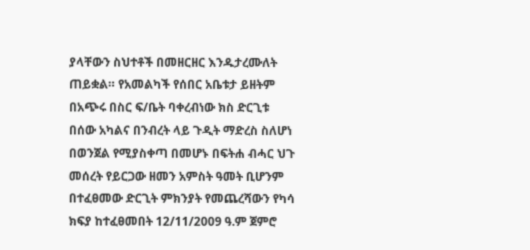ያላቸውን ስህተቶች በመዘርዘር እንዱታረሙለት ጠይቋል። የአመልካች የሰበር አቤቱታ ይዘትም በአጭሩ በስር ፍ/ቤት ባቀረብነው ክስ ድርጊቱ በሰው አካልና በንብረት ላይ ጉዲት ማድረስ ስለሆነ በወንጀል የሚያስቀጣ በመሆኑ በፍትሐ ብሓር ህጉ መሰረት የይርጋው ዘመን አምስት ዓመት ቢሆንም በተፈፀመው ድርጊት ምክንያት የመጨረሻውን የካሳ ክፍያ ከተፈፀመበት 12/11/2009 ዓ.ም ጀምሮ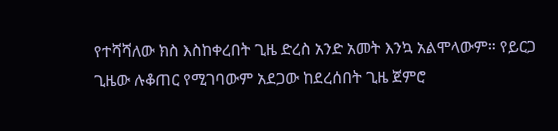የተሻሻለው ክስ እስከቀረበት ጊዜ ድረስ አንድ አመት እንኳ አልሞላውም። የይርጋ ጊዜው ሉቆጠር የሚገባውም አደጋው ከደረሰበት ጊዜ ጀምሮ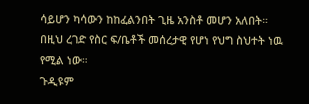ሳይሆን ካሳውን ከከፈልንበት ጊዜ አንስቶ መሆን አለበት። በዚህ ረገድ የስር ፍ/ቤቶች መሰረታዊ የሆነ የህግ ስህተት ነዉ የሚል ነው።
ጉዲዩም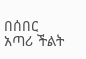በሰበር አጣሪ ችልት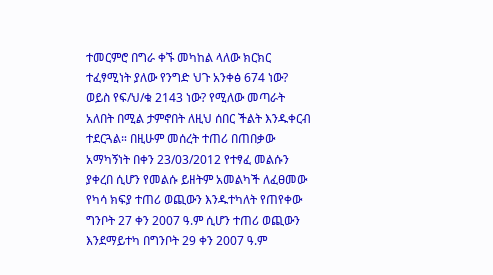ተመርምሮ በግራ ቀኙ መካከል ላለው ክርክር ተፈፃሚነት ያለው የንግድ ህጉ አንቀፅ 674 ነው? ወይስ የፍ/ህ/ቁ 2143 ነው? የሚለው መጣራት አለበት በሚል ታምኖበት ለዚህ ሰበር ችልት እንዱቀርብ ተደርጓል። በዚሁም መሰረት ተጠሪ በጠበቃው አማካኝነት በቀን 23/03/2012 የተፃፈ መልሱን ያቀረበ ሲሆን የመልሱ ይዘትም አመልካች ለፈፀመው የካሳ ክፍያ ተጠሪ ወጪውን እንዱተካለት የጠየቀው ግንቦት 27 ቀን 2007 ዓ.ም ሲሆን ተጠሪ ወጪውን እንደማይተካ በግንቦት 29 ቀን 2007 ዓ.ም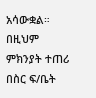አሳውቋል። በዚህም ምክንያት ተጠሪ በስር ፍ/ቤት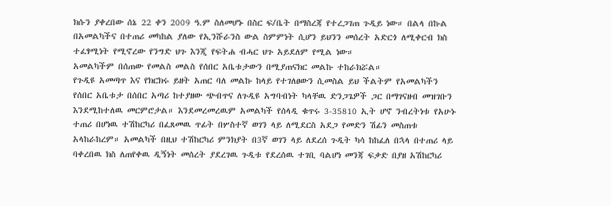ክሱን ያቀረበው ሰኔ 22 ቀን 2009 ዓ.ም ስለመሆኑ በስር ፍ/ቤት በማስረጃ የተረጋገጠ ጉዲይ ነው። በልላ በኩል በአመልካችና በተጠሪ መካከል ያለው የኢንሹራንስ ውል ስምምነት ሲሆን ይህንን መሰረት አድርጎ ለሚቀርብ ክስ ተፈፃሚነት የሚኖረው የንግድ ህጉ እንጂ የፍትሐ ብሓር ህጉ አይደለም የሚል ነው።
አመልካችም በሰጠው የመልስ መልስ የሰበር አቤቱታውን በሚያጠናክር መልኩ ተከራክሯል።
የጉዲዩ አመጣጥ እና የክርክሩ ይዘት አጠር ባለ መልኩ ከላይ የተገለፀውን ሲመስል ይህ ችልትም የአመልካችን የሰበር አቤቱታ በሰበር አጣሪ ከተያዘው ጭብጥና ለጉዲዩ አግባብነት ካላቸዉ ድንጋጌዎች ጋር በማገናዘብ መዝገቡን እንደሚከተለዉ መርምሮታል። እንደመረመረዉም አመልካች የሰላዲ ቁጥሩ 3-35810 ኢት ሆኖ ንብረትነቱ የአሁኑ ተጠሪ በሆነዉ ተሽከርካሪ በፈጸመዉ ጥፊት በሦስተኛ ወገን ላይ ለሚደርስ አደጋ የመድን ሽፊን መስጠቱ አላከራከረም። አመልካች በዚህ ተሽከርካሪ ምንክያት በ3ኛ ወገን ላይ ለደረሰ ጉዲት ካሳ ከከፈለ በኋላ በተጠሪ ላይ ባቀረበዉ ክስ ለጠየቀዉ ዲኝነት መሰረት ያደረገዉ ጉዲቱ የደረሰዉ ተገቢ ባልሆነ መንጃ ፍቃድ በያዘ አሽከርካሪ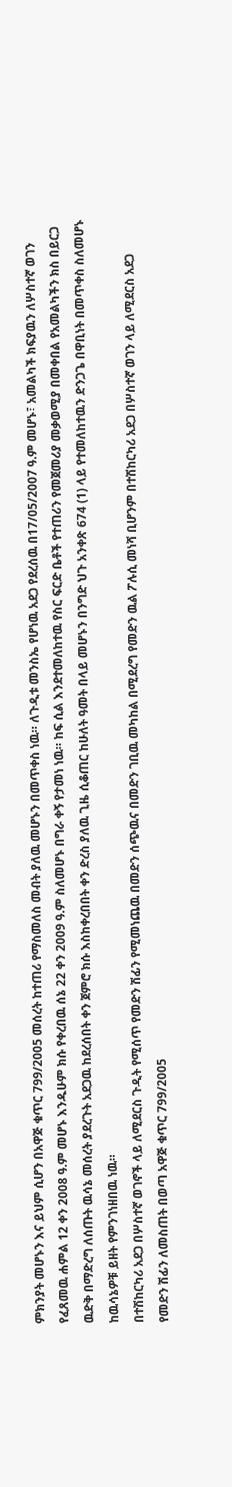ምክንያት መሆኑን እና ይህም ሲሆን በአዋጅ ቁጥር 799/2005 መሰረት ከተጠሪ የማስመለስ መብት ያለዉ መሆኑን በመጥቀስ ነዉ። ለጉዲቱ መንስኤ የሆነዉ አደጋ የደረሰዉ በ17/05/2007 ዓ.ም መሆኑ፣ አመልካች ክፍያዉን ለሦስተኛ ወገን የፈጸመዉ ሐምል 12 ቀን 2008 ዓ.ም መሆኑ እንዱሁም ክሱ የቀረበዉ ሰኔ 22 ቀን 2009 ዓ.ም ስለመሆኑ በግራ ቀኝ የታመነ ነዉ። ከፍ ሲል እንደተመለከተዉ የስር ፍርድ ቤቶች የተጠሪን የመጀመሪያ መቃወሚያ በመቀበል የአመልካችን ክስ በይርጋ ዉድቅ በማድረግ ለሰጡት ዉሳኔ መሰረት ያደረጉት አደጋዉ ከደረሰበት ቀን ጀምሮ ክሱ እስከቀረበበት ቀን ድረስ ያለዉ ጊዜ ሲቆጠር ከሁለት ዓመት በላይ መሆኑን በንግድ ህጉ አንቀጽ 674 (1) ላይ የተመለከተዉን ድንጋጌ በዋቢነት በመጥቀስ ስለመሆኑ ከዉሳኔዎቹ ይዘት የምንገነዘበዉ ነዉ።
በተሽከርካሪ አደጋ በሦስተኛ ወገኖች ላይ ለሚደርስ ጉዲት የሚሰጥ የመድን ሽፊን የሚመነጨዉ በመድን ሰጭዉና በመድን ገቢዉ መካከል በሚደረግ የመድን ዉል ፖሉሲ መነሻ ቢሆንም በተሽከርካሪ አደጋ በሦስተኛ ወገን ላይ ለሚደርስ አደጋ የመድን ሽፊን ለመስጠት በወጣ አዋጅ ቁጥር 799/2005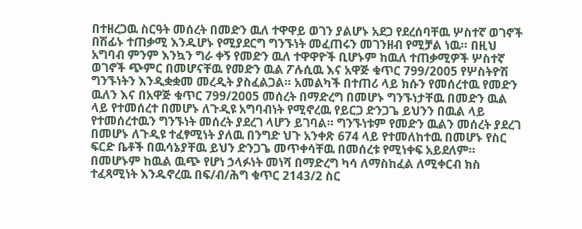በተዘረጋዉ ስርዓት መሰረት በመድን ዉለ ተዋዋይ ወገን ያልሆኑ አደጋ የደረሰባቸዉ ሦስተኛ ወገኖች በሽፊኑ ተጠቃሚ እንዱሆኑ የሚያደርግ ግንኙነት መፈጠሩን መገንዘብ የሚቻል ነዉ። በዚህ አግባብ ምንም እንኳን ግራ ቀኝ የመድን ዉለ ተዋዋዮች ቢሆኑም ከዉለ ተጠቃሚዎች ሦስተኛ ወገኖች ጭምር በመሆናቸዉ የመድን ዉል ፖሉሲዉ እና አዋጅ ቁጥር 799/2005 የሦስትዮሽ ግንኙነትን እንዲቋቋመ መረዲት ያስፈልጋል። አመልካች በተጠሪ ላይ ክሱን የመሰረተዉ የመድን ዉለን እና በአዋጅ ቁጥር 799/2005 መሰረት በማድረግ በመሆኑ ግንኙነታቸዉ በመድን ዉል ላይ የተመሰረተ በመሆኑ ለጉዲዩ አግባብነት የሚኖረዉ የይርጋ ድንጋጌ ይህንን በዉል ላይ የተመሰረተዉን ግንኙነት መሰረት ያደረገ ላሆን ይገባል። ግንኙነቱም የመድን ዉልን መሰረት ያደረገ በመሆኑ ለጉዲዩ ተፈፃሚነት ያለዉ በንግድ ህጉ አንቀጽ 674 ላይ የተመለከተዉ በመሆኑ የስር ፍርድ ቤቶች በዉሳኔያቸዉ ይህን ድንጋጌ መጥቀሳቸዉ በመሰረቱ የሚነቀፍ አይደለም። በመሆኑም ከዉል ዉጭ የሆነ ኃላፉነት መነሻ በማድረግ ካሳ ለማስከፈል ለሚቀርብ ክስ ተፈጻሚነት እንዱኖረዉ በፍ/ብ/ሕግ ቁጥር 2143/2 ስር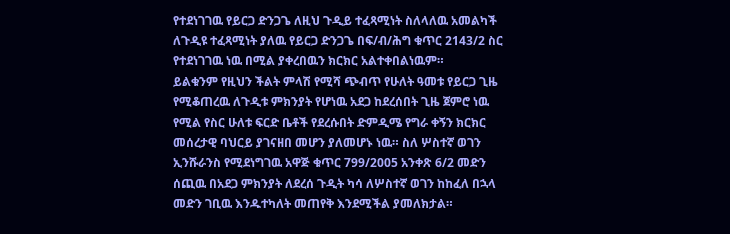የተደነገገዉ የይርጋ ድንጋጌ ለዚህ ጉዲይ ተፈጻሚነት ስለላለዉ አመልካች ለጉዲዩ ተፈጻሚነት ያለዉ የይርጋ ድንጋጌ በፍ/ብ/ሕግ ቁጥር 2143/2 ስር የተደነገገዉ ነዉ በሚል ያቀረበዉን ክርክር አልተቀበልነዉም።
ይልቁንም የዚህን ችልት ምላሽ የሚሻ ጭብጥ የሁለት ዓመቱ የይርጋ ጊዜ የሚቆጠረዉ ለጉዲቱ ምክንያት የሆነዉ አደጋ ከደረሰበት ጊዜ ጀምሮ ነዉ የሚል የስር ሁለቱ ፍርድ ቤቶች የደረሱበት ድምዲሜ የግራ ቀኝን ክርክር መሰረታዊ ባህርይ ያገናዘበ መሆን ያለመሆኑ ነዉ። ስለ ሦስተኛ ወገን ኢንሹራንስ የሚደነግገዉ አዋጅ ቁጥር 799/2005 አንቀጽ 6/2 መድን ሰጪዉ በአደጋ ምክንያት ለደረሰ ጉዲት ካሳ ለሦስተኛ ወገን ከከፈለ በኋላ መድን ገቢዉ እንዱተካለት መጠየቅ እንደሚችል ያመለክታል።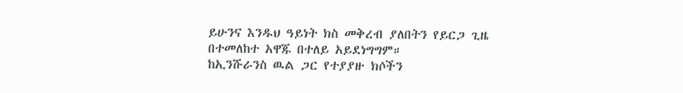ይሁንና እንዱህ ዓይነት ክስ መቅረብ ያለበትን የይርጋ ጊዜ በተመለከተ አዋጁ በተለይ አይደነግግም።
ከኢንሹራንስ ዉል ጋር የተያያዙ ክሶችን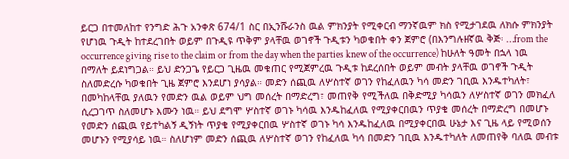ይርጋ በተመለከተ የንግድ ሕጉ አንቀጽ 674/1 ስር በኢንሹራንስ ዉል ምክንያት የሚቀርብ ማንኛዉም ክስ የሚታገደዉ ለክሱ ምክንያት የሆነዉ ጉዲት ከተደረገበት ወይም በጉዲዩ ጥቅም ያላቸዉ ወገኖች ጉዲቱን ካወቁበት ቀን ጀምሮ (በእንግሉዘኛዉ ቅጅ፡ …from the occurrence giving rise to the claim or from the day when the parties knew of the occurrence) ከሁለት ዓመት በኋላ ነዉ በማለት ይደነግጋል። ይህ ድንጋጌ የይርጋ ጊዜዉ መቁጠር የሚጀምረዉ ጉዲቱ ከደረሰበት ወይም መብት ያላቸዉ ወገኖች ጉዲት ስለመድረሱ ካወቁበት ጊዜ ጀምሮ እንደሆነ ያሳያል። መድን ሰጪዉ ለሦስተኛ ወገን የከፈለዉን ካሳ መድን ገቢዉ እንዱተካለት፣ በመካከላቸዉ ያለዉን የመድን ዉል ወይም ህግ መሰረት በማድረግ፣ መጠየቅ የሚችለዉ በቅድሚያ ካሳዉን ለሦስተኛ ወገን መክፈለ ሲረጋገጥ ስለመሆኑ እሙን ነዉ። ይህ ደግሞ ሦስተኛ ወገኑ ካሳዉ እንዱከፈለዉ የሚያቀርበዉን ጥያቄ መሰረት በማድረግ በመሆኑ የመድን ሰጪዉ የይተካልኝ ዲኝነት ጥያቄ የሚያቀርበዉ ሦስተኛ ወገኑ ካሳ እንዱከፈለዉ በሚያቀርበዉ ሁኔታ እና ጊዜ ላይ የሚወሰን መሆኑን የሚያሳይ ነዉ። ስለሆነም መድን ሰጪዉ ለሦስተኛ ወገን የከፈለዉ ካሳ በመድን ገቢዉ እንዱተካለት ለመጠየቅ ባለዉ መብቱ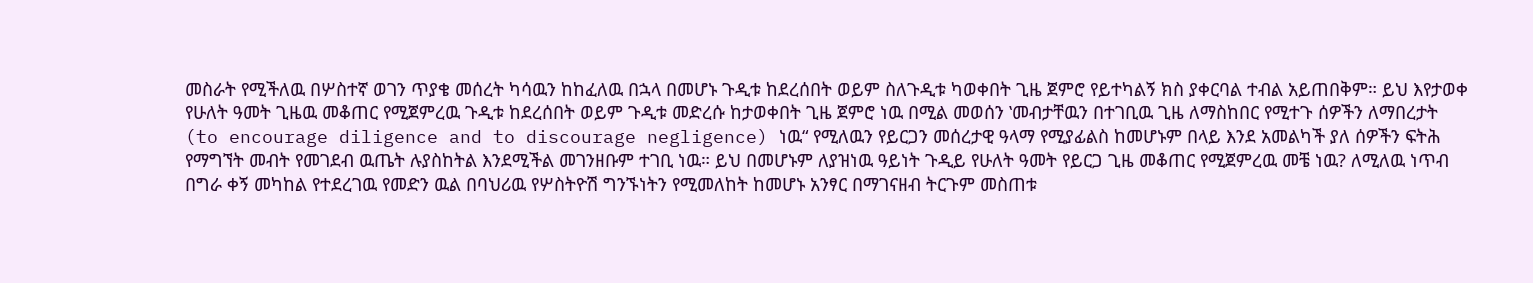መስራት የሚችለዉ በሦስተኛ ወገን ጥያቄ መሰረት ካሳዉን ከከፈለዉ በኋላ በመሆኑ ጉዲቱ ከደረሰበት ወይም ስለጉዲቱ ካወቀበት ጊዜ ጀምሮ የይተካልኝ ክስ ያቀርባል ተብል አይጠበቅም። ይህ እየታወቀ የሁለት ዓመት ጊዜዉ መቆጠር የሚጀምረዉ ጉዲቱ ከደረሰበት ወይም ጉዲቱ መድረሱ ከታወቀበት ጊዜ ጀምሮ ነዉ በሚል መወሰን ‛መብታቸዉን በተገቢዉ ጊዜ ለማስከበር የሚተጉ ሰዎችን ለማበረታት (to encourage diligence and to discourage negligence) ነዉ“ የሚለዉን የይርጋን መሰረታዊ ዓላማ የሚያፊልስ ከመሆኑም በላይ እንደ አመልካች ያለ ሰዎችን ፍትሕ የማግኘት መብት የመገደብ ዉጤት ሉያስከትል እንደሚችል መገንዘቡም ተገቢ ነዉ። ይህ በመሆኑም ለያዝነዉ ዓይነት ጉዲይ የሁለት ዓመት የይርጋ ጊዜ መቆጠር የሚጀምረዉ መቼ ነዉ? ለሚለዉ ነጥብ በግራ ቀኝ መካከል የተደረገዉ የመድን ዉል በባህሪዉ የሦስትዮሽ ግንኙነትን የሚመለከት ከመሆኑ አንፃር በማገናዘብ ትርጉም መስጠቱ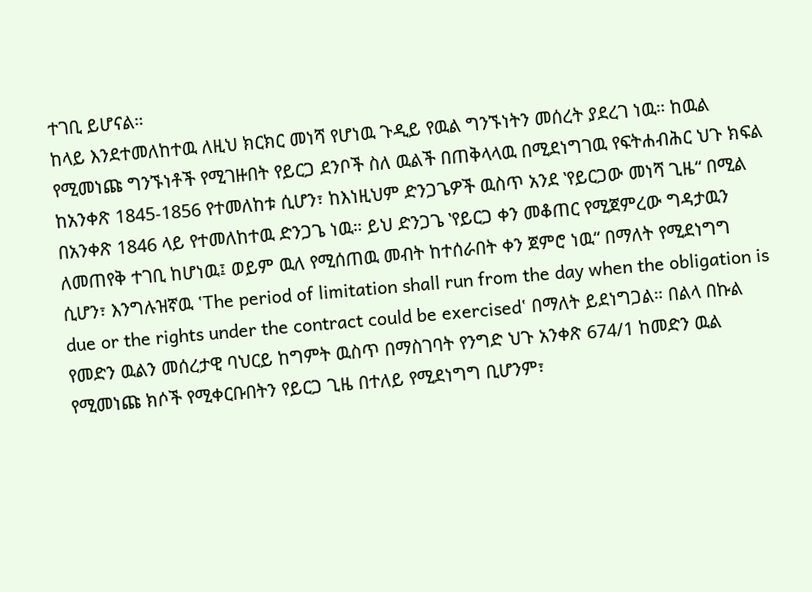ተገቢ ይሆናል።
ከላይ እንደተመለከተዉ ለዚህ ክርክር መነሻ የሆነዉ ጉዲይ የዉል ግንኙነትን መሰረት ያደረገ ነዉ። ከዉል የሚመነጩ ግንኙነቶች የሚገዙበት የይርጋ ደንቦች ስለ ዉልች በጠቅላላዉ በሚደነግገዉ የፍትሐብሕር ህጉ ክፍል ከአንቀጽ 1845-1856 የተመለከቱ ሲሆን፣ ከእነዚህም ድንጋጌዎች ዉስጥ አንደ ‛የይርጋው መነሻ ጊዜ“ በሚል በአንቀጽ 1846 ላይ የተመለከተዉ ድንጋጌ ነዉ። ይህ ድንጋጌ ‛የይርጋ ቀን መቆጠር የሚጀምረው ግዳታዉን ለመጠየቅ ተገቢ ከሆነዉ፤ ወይም ዉለ የሚሰጠዉ መብት ከተሰራበት ቀን ጀምሮ ነዉ“ በማለት የሚደነግግ ሲሆን፣ እንግሉዝኛዉ ‛The period of limitation shall run from the day when the obligation is due or the rights under the contract could be exercised‛ በማለት ይደነግጋል። በልላ በኩል የመድን ዉልን መሰረታዊ ባህርይ ከግምት ዉስጥ በማስገባት የንግድ ህጉ አንቀጽ 674/1 ከመድን ዉል የሚመነጩ ክሶች የሚቀርቡበትን የይርጋ ጊዜ በተለይ የሚደነግግ ቢሆንም፣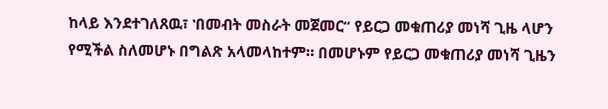ከላይ እንደተገለጸዉ፣ ‛በመብት መስራት መጀመር“ የይርጋ መቁጠሪያ መነሻ ጊዜ ላሆን የሚችል ስለመሆኑ በግልጽ አላመላከተም። በመሆኑም የይርጋ መቁጠሪያ መነሻ ጊዜን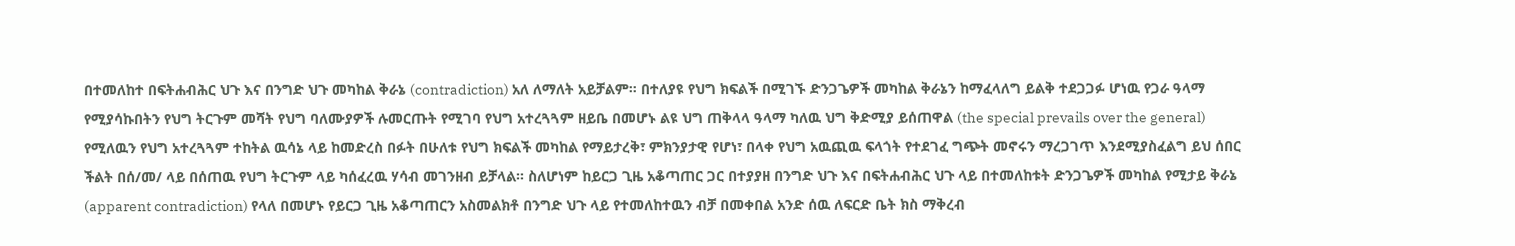በተመለከተ በፍትሐብሕር ህጉ እና በንግድ ህጉ መካከል ቅራኔ (contradiction) አለ ለማለት አይቻልም። በተለያዩ የህግ ክፍልች በሚገኙ ድንጋጌዎች መካከል ቅራኔን ከማፈላለግ ይልቅ ተደጋጋፉ ሆነዉ የጋራ ዓላማ የሚያሳኩበትን የህግ ትርጉም መሻት የህግ ባለሙያዎች ሉመርጡት የሚገባ የህግ አተረጓጓም ዘይቤ በመሆኑ ልዩ ህግ ጠቅላላ ዓላማ ካለዉ ህግ ቅድሚያ ይሰጠዋል (the special prevails over the general) የሚለዉን የህግ አተረጓጓም ተከትል ዉሳኔ ላይ ከመድረስ በፉት በሁለቱ የህግ ክፍልች መካከል የማይታረቅ፣ ምክንያታዊ የሆነ፣ በላቀ የህግ አዉጪዉ ፍላጎት የተደገፈ ግጭት መኖሩን ማረጋገጥ እንደሚያስፈልግ ይህ ሰበር ችልት በሰ/መ/ ላይ በሰጠዉ የህግ ትርጉም ላይ ካሰፈረዉ ሃሳብ መገንዘብ ይቻላል። ስለሆነም ከይርጋ ጊዜ አቆጣጠር ጋር በተያያዘ በንግድ ህጉ እና በፍትሐብሕር ህጉ ላይ በተመለከቱት ድንጋጌዎች መካከል የሚታይ ቅራኔ (apparent contradiction) የላለ በመሆኑ የይርጋ ጊዜ አቆጣጠርን አስመልክቶ በንግድ ህጉ ላይ የተመለከተዉን ብቻ በመቀበል አንድ ሰዉ ለፍርድ ቤት ክስ ማቅረብ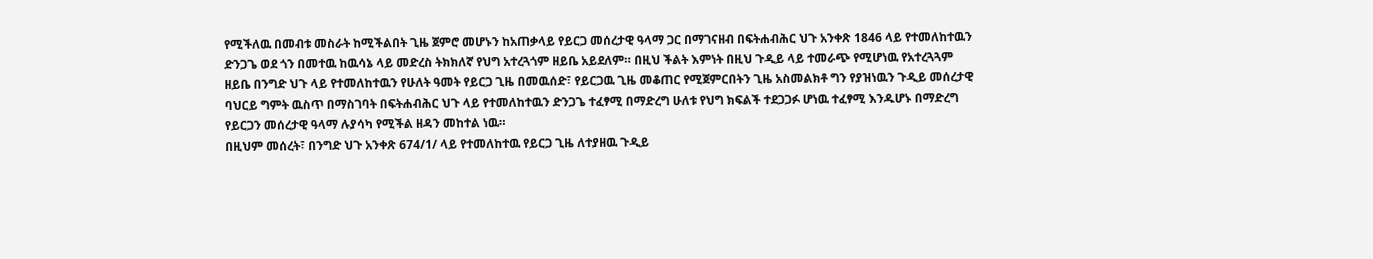የሚችለዉ በመብቱ መስራት ከሚችልበት ጊዜ ጀምሮ መሆኑን ከአጠቃላይ የይርጋ መሰረታዊ ዓላማ ጋር በማገናዘብ በፍትሐብሕር ህጉ አንቀጽ 1846 ላይ የተመለከተዉን ድንጋጌ ወደ ጎን በመተዉ ከዉሳኔ ላይ መድረስ ትክክለኛ የህግ አተረጓጎም ዘይቤ አይደለም። በዚህ ችልት እምነት በዚህ ጉዲይ ላይ ተመራጭ የሚሆነዉ የአተረጓጓም ዘይቤ በንግድ ህጉ ላይ የተመለከተዉን የሁለት ዓመት የይርጋ ጊዜ በመዉሰድ፣ የይርጋዉ ጊዜ መቆጠር የሚጀምርበትን ጊዜ አስመልክቶ ግን የያዝነዉን ጉዲይ መሰረታዊ ባህርይ ግምት ዉስጥ በማስገባት በፍትሐብሕር ህጉ ላይ የተመለከተዉን ድንጋጌ ተፈፃሚ በማድረግ ሁለቱ የህግ ክፍልች ተደጋጋፉ ሆነዉ ተፈፃሚ እንዱሆኑ በማድረግ የይርጋን መሰረታዊ ዓላማ ሉያሳካ የሚችል ዘዳን መከተል ነዉ።
በዚህም መሰረት፣ በንግድ ህጉ አንቀጽ 674/1/ ላይ የተመለከተዉ የይርጋ ጊዜ ለተያዘዉ ጉዲይ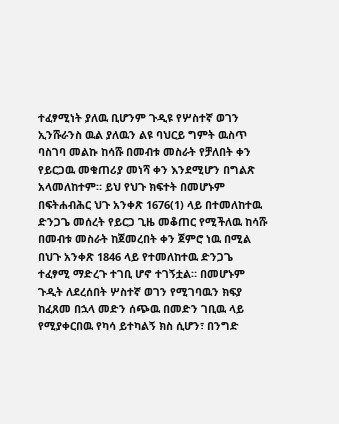ተፈፃሚነት ያለዉ ቢሆንም ጉዲዩ የሦስተኛ ወገን ኢንሹራንስ ዉል ያለዉን ልዩ ባህርይ ግምት ዉስጥ ባስገባ መልኩ ከሳሹ በመብቱ መስራት የቻለበት ቀን የይርጋዉ መቁጠሪያ መነሻ ቀን እንደሚሆን በግልጽ አላመለከተም። ይህ የህጉ ክፍተት በመሆኑም በፍትሐብሕር ህጉ አንቀጽ 1676(1) ላይ በተመለከተዉ ድንጋጌ መሰረት የይርጋ ጊዜ መቆጠር የሚችለዉ ከሳሹ በመብቱ መስራት ከጀመረበት ቀን ጀምሮ ነዉ በሚል በህጉ አንቀጽ 1846 ላይ የተመለከተዉ ድንጋጌ ተፈፃሚ ማድረጉ ተገቢ ሆኖ ተገኝቷል። በመሆኑም ጉዲት ለደረሰበት ሦስተኛ ወገን የሚገባዉን ክፍያ ከፈጸመ በኋላ መድን ሰጭዉ በመድን ገቢዉ ላይ የሚያቀርበዉ የካሳ ይተካልኝ ክስ ሲሆን፣ በንግድ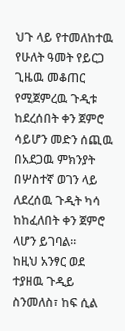ህጉ ላይ የተመለከተዉ የሁለት ዓመት የይርጋ ጊዜዉ መቆጠር የሚጀምረዉ ጉዲቱ ከደረሰበት ቀን ጀምሮ ሳይሆን መድን ሰጪዉ በአደጋዉ ምክንያት በሦስተኛ ወገን ላይ ለደረሰዉ ጉዲት ካሳ ከከፈለበት ቀን ጀምሮ ላሆን ይገባል።
ከዚህ አንፃር ወደ ተያዘዉ ጉዲይ ስንመለስ፣ ከፍ ሲል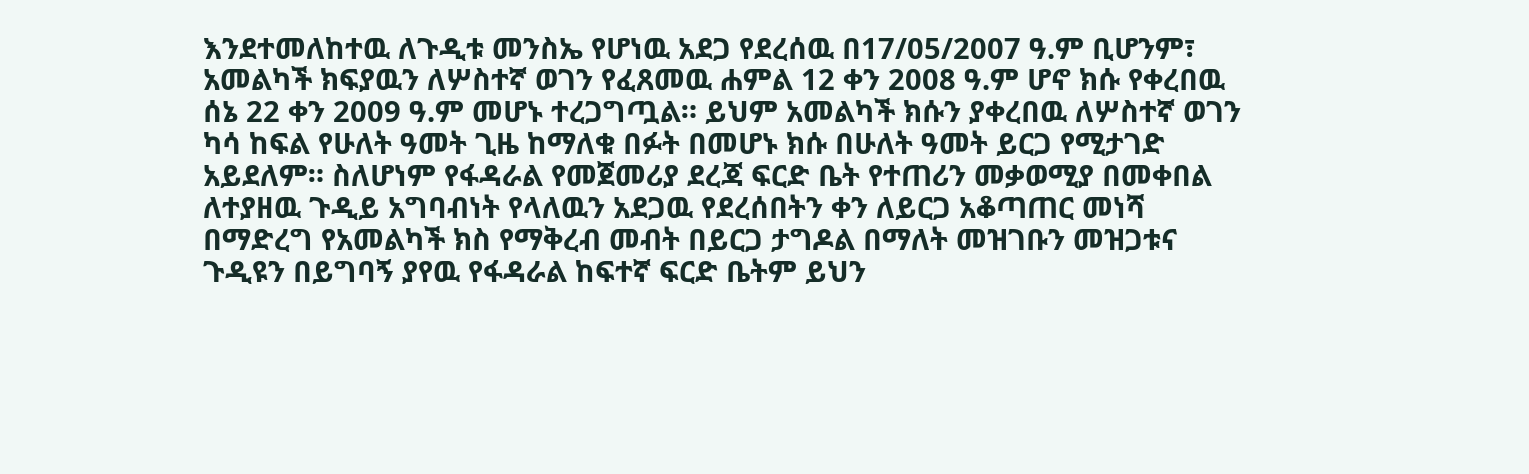እንደተመለከተዉ ለጉዲቱ መንስኤ የሆነዉ አደጋ የደረሰዉ በ17/05/2007 ዓ.ም ቢሆንም፣ አመልካች ክፍያዉን ለሦስተኛ ወገን የፈጸመዉ ሐምል 12 ቀን 2008 ዓ.ም ሆኖ ክሱ የቀረበዉ ሰኔ 22 ቀን 2009 ዓ.ም መሆኑ ተረጋግጧል። ይህም አመልካች ክሱን ያቀረበዉ ለሦስተኛ ወገን ካሳ ከፍል የሁለት ዓመት ጊዜ ከማለቁ በፉት በመሆኑ ክሱ በሁለት ዓመት ይርጋ የሚታገድ አይደለም። ስለሆነም የፋዳራል የመጀመሪያ ደረጃ ፍርድ ቤት የተጠሪን መቃወሚያ በመቀበል ለተያዘዉ ጉዲይ አግባብነት የላለዉን አደጋዉ የደረሰበትን ቀን ለይርጋ አቆጣጠር መነሻ በማድረግ የአመልካች ክስ የማቅረብ መብት በይርጋ ታግዶል በማለት መዝገቡን መዝጋቱና ጉዲዩን በይግባኝ ያየዉ የፋዳራል ከፍተኛ ፍርድ ቤትም ይህን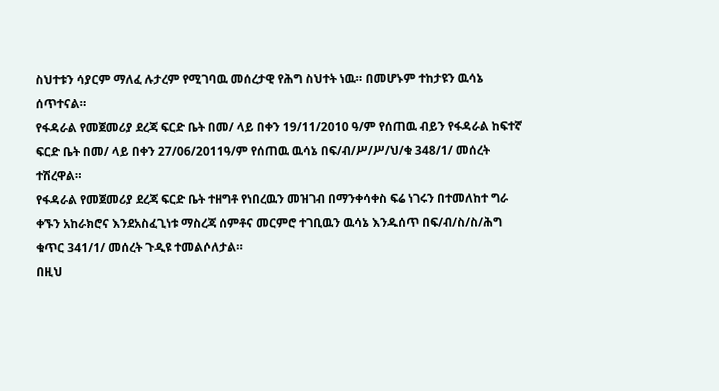ስህተቱን ሳያርም ማለፈ ሉታረም የሚገባዉ መሰረታዊ የሕግ ስህተት ነዉ። በመሆኑም ተከታዩን ዉሳኔ ሰጥተናል።
የፋዳራል የመጀመሪያ ደረጃ ፍርድ ቤት በመ/ ላይ በቀን 19/11/2010 ዓ/ም የሰጠዉ ብይን የፋዳራል ከፍተኛ ፍርድ ቤት በመ/ ላይ በቀን 27/06/2011ዓ/ም የሰጠዉ ዉሳኔ በፍ/ብ/ሥ/ሥ/ህ/ቁ 348/1/ መሰረት ተሽረዋል።
የፋዳራል የመጀመሪያ ደረጃ ፍርድ ቤት ተዘግቶ የነበረዉን መዝገብ በማንቀሳቀስ ፍሬ ነገሩን በተመለከተ ግራ ቀኙን አከራክሮና እንደአስፈጊነቱ ማስረጃ ሰምቶና መርምሮ ተገቢዉን ዉሳኔ እንዱሰጥ በፍ/ብ/ስ/ስ/ሕግ ቁጥር 341/1/ መሰረት ጉዲዩ ተመልሶለታል።
በዚህ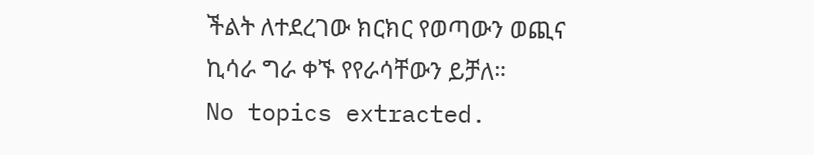ችልት ለተደረገው ክርክር የወጣውን ወጪና ኪሳራ ግራ ቀኙ የየራሳቸውን ይቻለ።
No topics extracted.